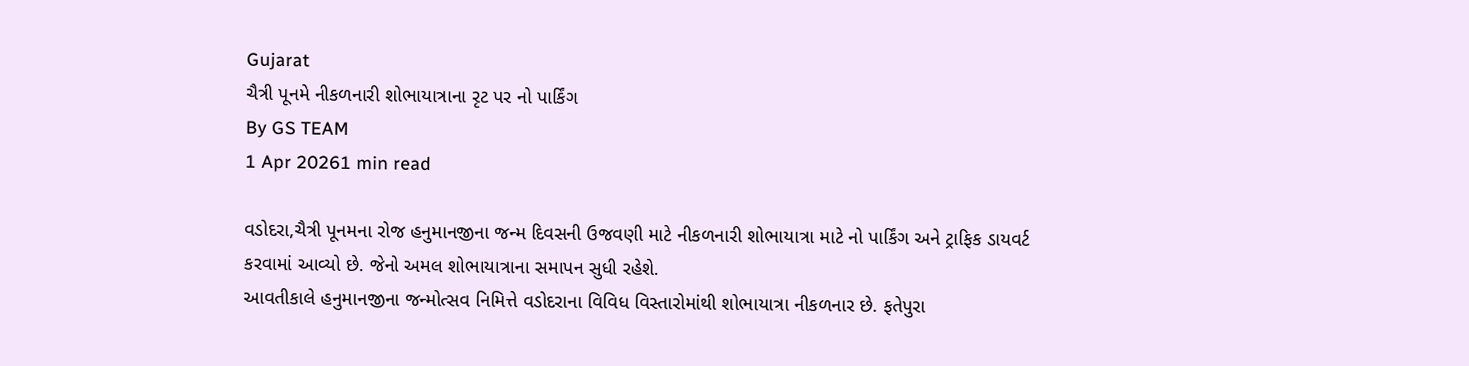Gujarat
ચૈત્રી પૂનમે નીકળનારી શોભાયાત્રાના રૃટ પર નો પાર્કિંગ
By GS TEAM
1 Apr 20261 min read

વડોદરા,ચૈત્રી પૂનમના રોજ હનુમાનજીના જન્મ દિવસની ઉજવણી માટે નીકળનારી શોભાયાત્રા માટે નો પાર્કિંગ અને ટ્રાફિક ડાયવર્ટ કરવામાં આવ્યો છે. જેનો અમલ શોભાયાત્રાના સમાપન સુધી રહેશે.
આવતીકાલે હનુમાનજીના જન્મોત્સવ નિમિત્તે વડોદરાના વિવિધ વિસ્તારોમાંથી શોભાયાત્રા નીકળનાર છે. ફતેપુરા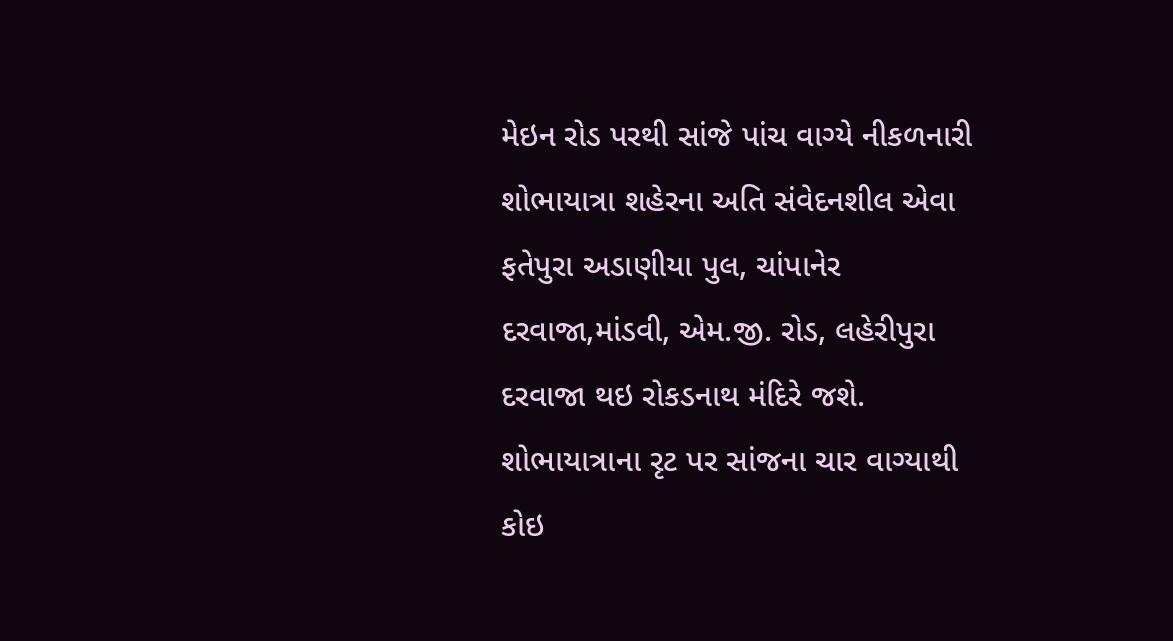મેઇન રોડ પરથી સાંજે પાંચ વાગ્યે નીકળનારી શોભાયાત્રા શહેરના અતિ સંવેદનશીલ એવા ફતેપુરા અડાણીયા પુલ, ચાંપાનેર દરવાજા,માંડવી, એમ.જી. રોડ, લહેરીપુરા દરવાજા થઇ રોકડનાથ મંદિરે જશે. શોભાયાત્રાના રૃટ પર સાંજના ચાર વાગ્યાથી કોઇ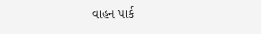વાહન પાર્ક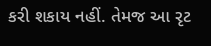કરી શકાય નહીં. તેમજ આ રૃટ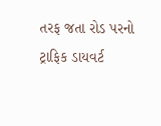તરફ જતા રોડ પરનો ટ્રાફિક ડાયવર્ટ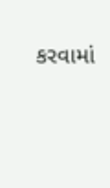કરવામાં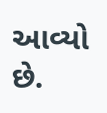આવ્યો છે.